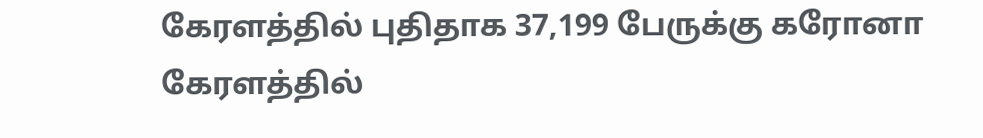கேரளத்தில் புதிதாக 37,199 பேருக்கு கரோனா
கேரளத்தில்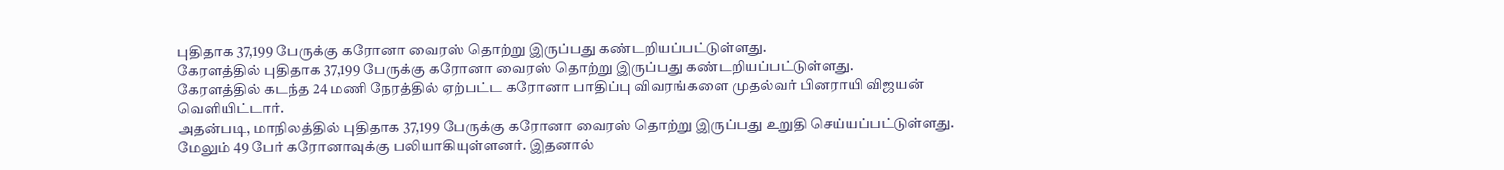புதிதாக 37,199 பேருக்கு கரோனா வைரஸ் தொற்று இருப்பது கண்டறியப்பட்டுள்ளது.
கேரளத்தில் புதிதாக 37,199 பேருக்கு கரோனா வைரஸ் தொற்று இருப்பது கண்டறியப்பட்டுள்ளது.
கேரளத்தில் கடந்த 24 மணி நேரத்தில் ஏற்பட்ட கரோனா பாதிப்பு விவரங்களை முதல்வர் பினராயி விஜயன் வெளியிட்டார்.
அதன்படி, மாநிலத்தில் புதிதாக 37,199 பேருக்கு கரோனா வைரஸ் தொற்று இருப்பது உறுதி செய்யப்பட்டுள்ளது. மேலும் 49 பேர் கரோனாவுக்கு பலியாகியுள்ளனர். இதனால்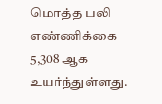மொத்த பலி எண்ணிக்கை 5,308 ஆக உயர்ந்துள்ளது.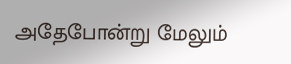அதேபோன்று மேலும்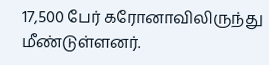17,500 பேர் கரோனாவிலிருந்து மீண்டுள்ளனர்.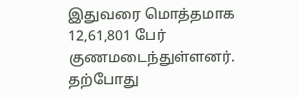இதுவரை மொத்தமாக 12,61,801 பேர் குணமடைந்துள்ளனர்.
தற்போது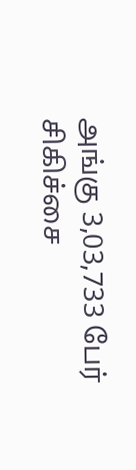அங்கு 3,03,733 பேர் சிகிச்சை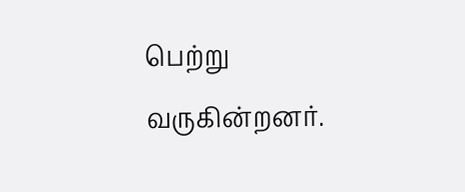பெற்று வருகின்றனர்.